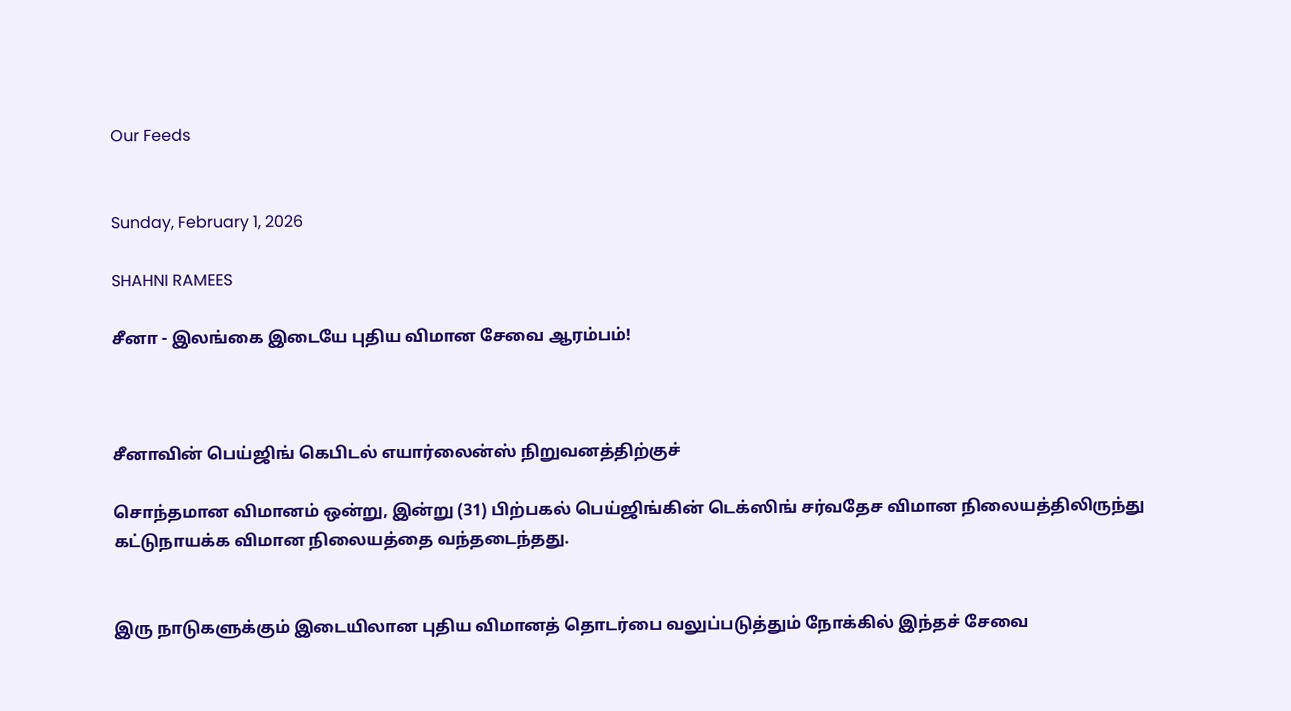Our Feeds


Sunday, February 1, 2026

SHAHNI RAMEES

சீனா - இலங்கை இடையே புதிய விமான சேவை ஆரம்பம்!



சீனாவின் பெய்ஜிங் கெபிடல் எயார்லைன்ஸ் நிறுவனத்திற்குச்

சொந்தமான விமானம் ஒன்று, இன்று (31) பிற்பகல் பெய்ஜிங்கின் டெக்ஸிங் சர்வதேச விமான நிலையத்திலிருந்து கட்டுநாயக்க விமான நிலையத்தை வந்தடைந்தது.


இரு நாடுகளுக்கும் இடையிலான புதிய விமானத் தொடர்பை வலுப்படுத்தும் நோக்கில் இந்தச் சேவை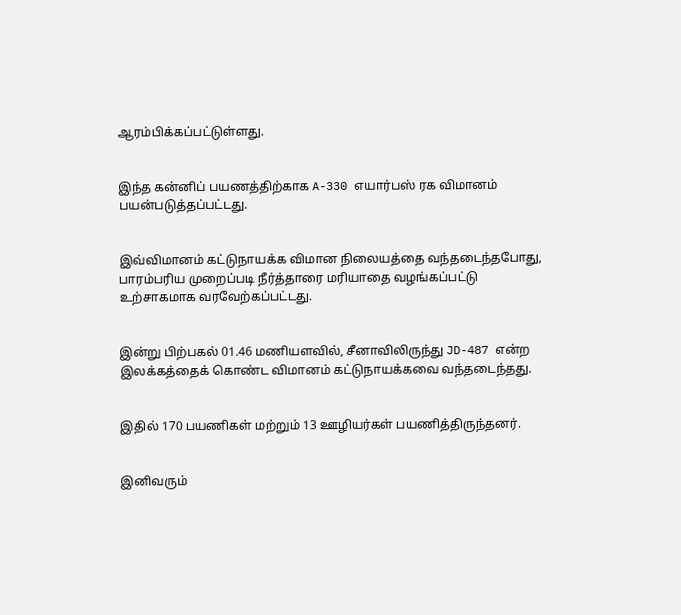ஆரம்பிக்கப்பட்டுள்ளது.


இந்த கன்னிப் பயணத்திற்காக A-330 எயார்பஸ் ரக விமானம் பயன்படுத்தப்பட்டது.


இவ்விமானம் கட்டுநாயக்க விமான நிலையத்தை வந்தடைந்தபோது, பாரம்பரிய முறைப்படி நீர்த்தாரை மரியாதை வழங்கப்பட்டு உற்சாகமாக வரவேற்கப்பட்டது.


இன்று பிற்பகல் 01.46 மணியளவில், சீனாவிலிருந்து JD-487 என்ற இலக்கத்தைக் கொண்ட விமானம் கட்டுநாயக்கவை வந்தடைந்தது.


இதில் 170 பயணிகள் மற்றும் 13 ஊழியர்கள் பயணித்திருந்தனர்.


இனிவரும்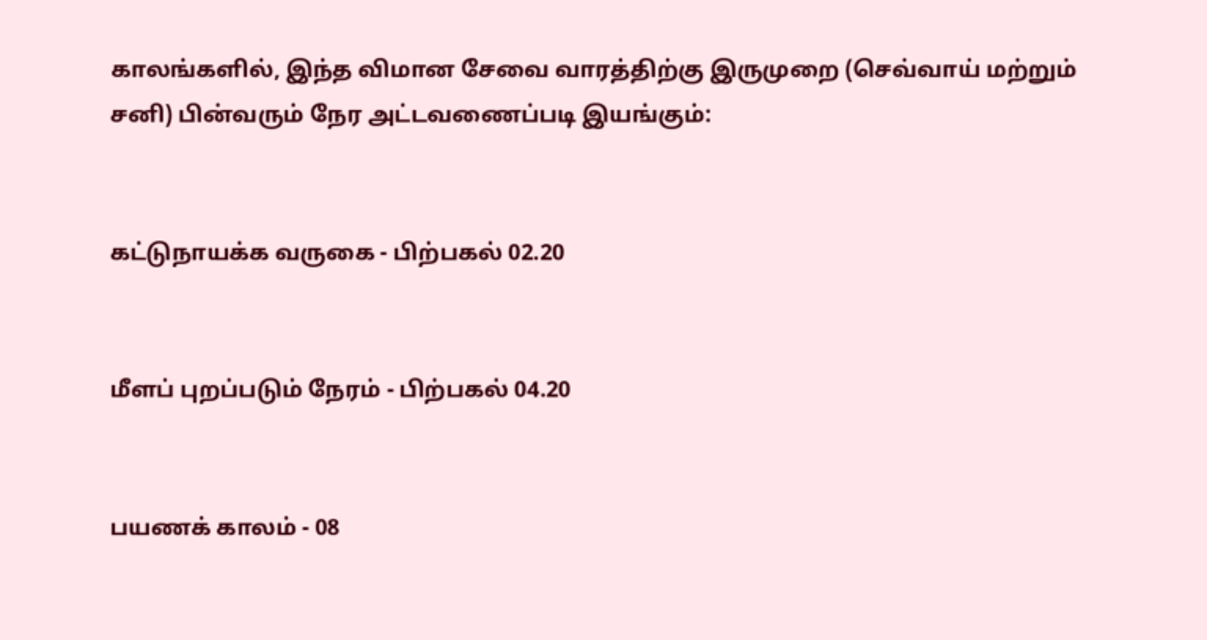காலங்களில், இந்த விமான சேவை வாரத்திற்கு இருமுறை (செவ்வாய் மற்றும் சனி) பின்வரும் நேர அட்டவணைப்படி இயங்கும்:


கட்டுநாயக்க வருகை - பிற்பகல் 02.20


மீளப் புறப்படும் நேரம் - பிற்பகல் 04.20


பயணக் காலம் - 08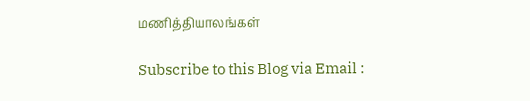மணித்தியாலங்கள்

Subscribe to this Blog via Email :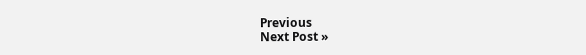Previous
Next Post »